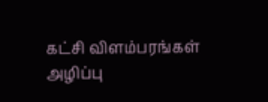கட்சி விளம்பரங்கள் அழிப்பு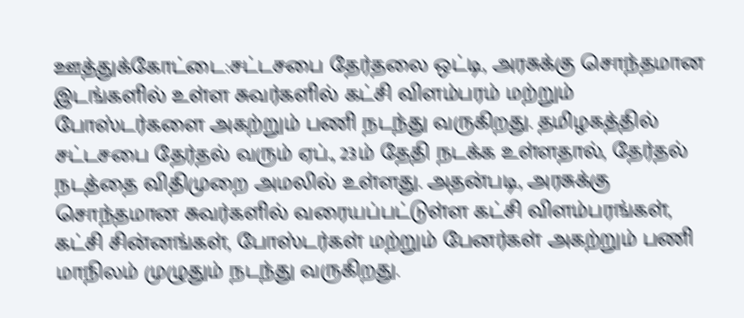ஊத்துக்கோட்டை:சட்டசபை தேர்தலை ஒட்டி, அரசுக்கு சொந்தமான இடங்களில் உள்ள சுவர்களில் கட்சி விளம்பரம் மற்றும் போஸ்டர்களை அகற்றும் பணி நடந்து வருகிறது. தமிழகத்தில் சட்டசபை தேர்தல் வரும் ஏப்., 23ம் தேதி நடக்க உள்ளதால், தேர்தல் நடத்தை விதிமுறை அமலில் உள்ளது. அதன்படி, அரசுக்கு சொந்தமான சுவர்களில் வரையப்பட்டுள்ள கட்சி விளம்பரங்கள், கட்சி சின்னங்கள், போஸ்டர்கள் மற்றும் பேனர்கள் அகற்றும் பணி மாநிலம் முழுதும் நடந்து வருகிறது.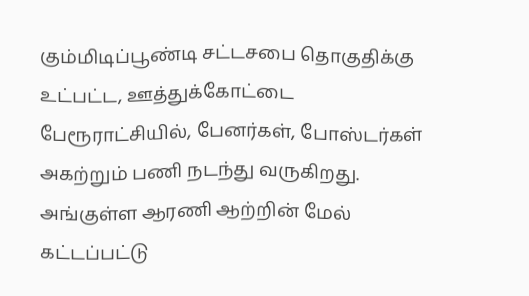கும்மிடிப்பூண்டி சட்டசபை தொகுதிக்கு உட்பட்ட, ஊத்துக்கோட்டை பேரூராட்சியில், பேனர்கள், போஸ்டர்கள் அகற்றும் பணி நடந்து வருகிறது. அங்குள்ள ஆரணி ஆற்றின் மேல் கட்டப்பட்டு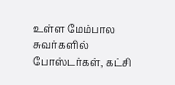உள்ள மேம்பால சுவர்களில் போஸ்டர்கள், கட்சி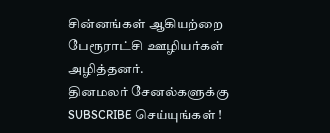சின்னங்கள் ஆகியற்றை பேரூராட்சி ஊழியர்கள் அழித்தனர்.
தினமலர் சேனல்களுக்கு SUBSCRIBE செய்யுங்கள் !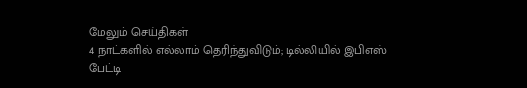மேலும் செய்திகள்
4 நாட்களில் எல்லாம் தெரிந்துவிடும்; டில்லியில் இபிஎஸ் பேட்டி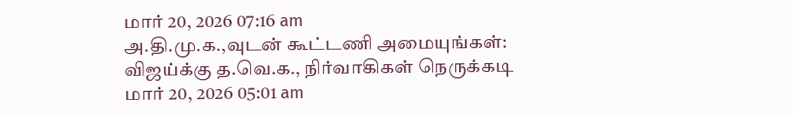மார் 20, 2026 07:16 am
அ.தி.மு.க.,வுடன் கூட்டணி அமையுங்கள்: விஜய்க்கு த.வெ.க., நிர்வாகிகள் நெருக்கடி
மார் 20, 2026 05:01 am